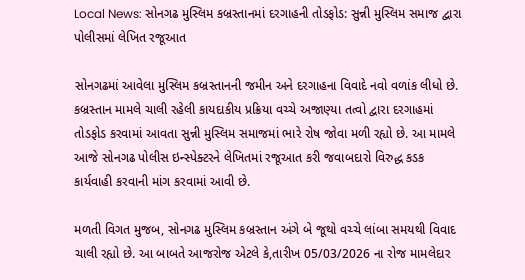Local News: સોનગઢ મુસ્લિમ કબ્રસ્તાનમાં દરગાહની તોડફોડ: સુન્ની મુસ્લિમ સમાજ દ્વારા પોલીસમાં લેખિત રજૂઆત

સોનગઢમાં આવેલા મુસ્લિમ કબ્રસ્તાનની જમીન અને દરગાહના વિવાદે નવો વળાંક લીધો છે. કબ્રસ્તાન મામલે ચાલી રહેલી કાયદાકીય પ્રક્રિયા વચ્ચે અજાણ્યા તત્વો દ્વારા દરગાહમાં તોડફોડ કરવામાં આવતા સુન્ની મુસ્લિમ સમાજમાં ભારે રોષ જોવા મળી રહ્યો છે. આ મામલે આજે સોનગઢ પોલીસ ઇન્સ્પેક્ટરને લેખિતમાં રજૂઆત કરી જવાબદારો વિરુદ્ધ કડક કાર્યવાહી કરવાની માંગ કરવામાં આવી છે.

મળતી વિગત મુજબ, સોનગઢ મુસ્લિમ કબ્રસ્તાન અંગે બે જૂથો વચ્ચે લાંબા સમયથી વિવાદ ચાલી રહ્યો છે. આ બાબતે આજરોજ એટલે કે,તારીખ 05/03/2026 ના રોજ મામલેદાર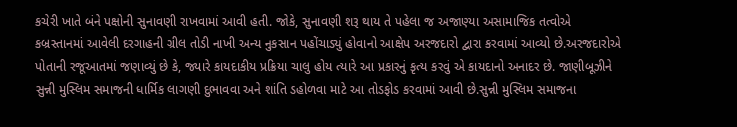કચેરી ખાતે બંને પક્ષોની સુનાવણી રાખવામાં આવી હતી. જોકે, સુનાવણી શરૂ થાય તે પહેલા જ અજાણ્યા અસામાજિક તત્વોએ કબ્રસ્તાનમાં આવેલી દરગાહની ગ્રીલ તોડી નાખી અન્ય નુકસાન પહોંચાડ્યું હોવાનો આક્ષેપ અરજદારો દ્વારા કરવામાં આવ્યો છે.અરજદારોએ પોતાની રજૂઆતમાં જણાવ્યું છે કે, જ્યારે કાયદાકીય પ્રક્રિયા ચાલુ હોય ત્યારે આ પ્રકારનું કૃત્ય કરવું એ કાયદાનો અનાદર છે. જાણીબૂઝીને સુન્ની મુસ્લિમ સમાજની ધાર્મિક લાગણી દુભાવવા અને શાંતિ ડહોળવા માટે આ તોડફોડ કરવામાં આવી છે.સુન્ની મુસ્લિમ સમાજના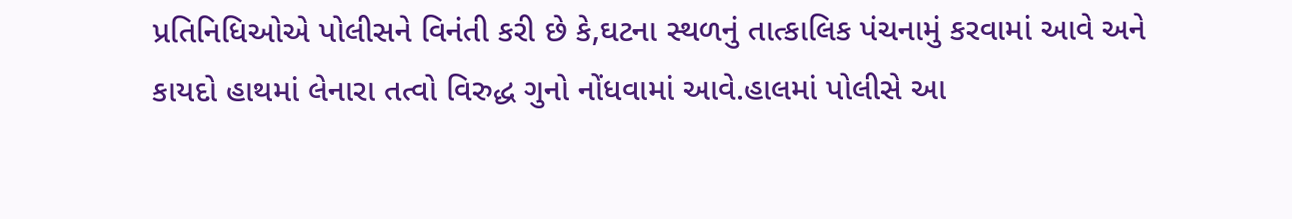પ્રતિનિધિઓએ પોલીસને વિનંતી કરી છે કે,ઘટના સ્થળનું તાત્કાલિક પંચનામું કરવામાં આવે અને કાયદો હાથમાં લેનારા તત્વો વિરુદ્ધ ગુનો નોંધવામાં આવે.હાલમાં પોલીસે આ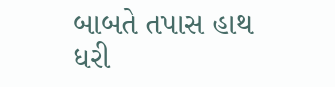બાબતે તપાસ હાથ ધરી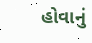હોવાનું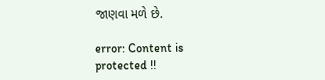જાણવા મળે છે.

error: Content is protected !!